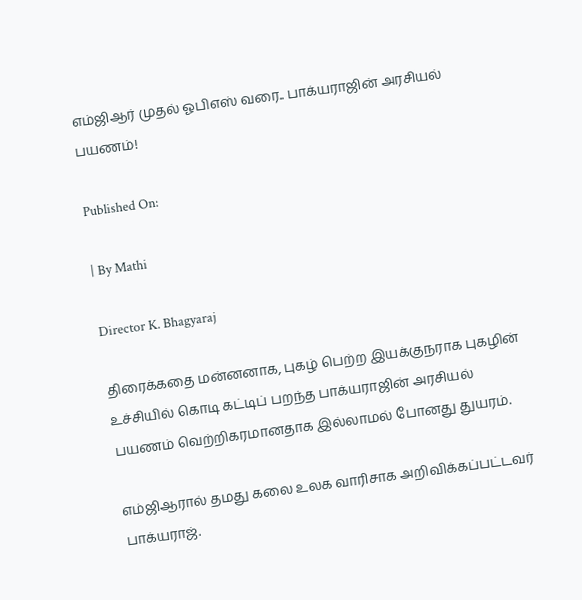எம்ஜிஆர் முதல் ஓபிஎஸ் வரை.. பாக்யராஜின் அரசியல் பயணம்!

Published On:

| By Mathi

Director K. Bhagyaraj

திரைக்கதை மன்னனாக, புகழ் பெற்ற இயக்குநராக புகழின் உச்சியில் கொடி கட்டிப் பறந்த பாக்யராஜின் அரசியல் பயணம் வெற்றிகரமானதாக இல்லாமல் போனது துயரம்.

எம்ஜிஆரால் தமது கலை உலக வாரிசாக அறிவிக்கப்பட்டவர் பாக்யராஜ்.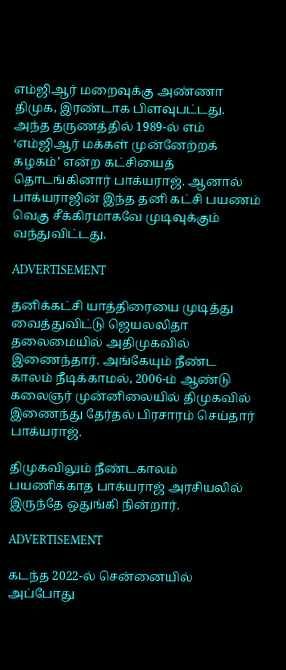எம்ஜிஆர் மறைவுக்கு அண்ணா திமுக, இரண்டாக பிளவுபட்டது. அந்த தருணத்தில் 1989-ல் எம் ‘எம்ஜிஆர் மக்கள் முன்னேற்றக் கழகம்’ என்ற கட்சியைத் தொடங்கினார் பாக்யராஜ். ஆனால் பாக்யராஜின் இந்த தனி கட்சி பயணம் வெகு சீக்கிரமாகவே முடிவுக்கும் வந்துவிட்டது.

ADVERTISEMENT

தனிக்கட்சி யாத்திரையை முடித்து வைத்துவிட்டு ஜெயலலிதா தலைமையில் அதிமுகவில் இணைந்தார். அங்கேயும் நீண்ட காலம் நீடிக்காமல், 2006-ம் ஆண்டு கலைஞர் முன்னிலையில் திமுகவில் இணைந்து தேர்தல் பிரசாரம் செய்தார் பாக்யராஜ்.

திமுகவிலும் நீண்டகாலம் பயணிக்காத பாக்யராஜ் அரசியலில் இருந்தே ஒதுங்கி நின்றார்.

ADVERTISEMENT

கடந்த 2022-ல் சென்னையில் அப்போது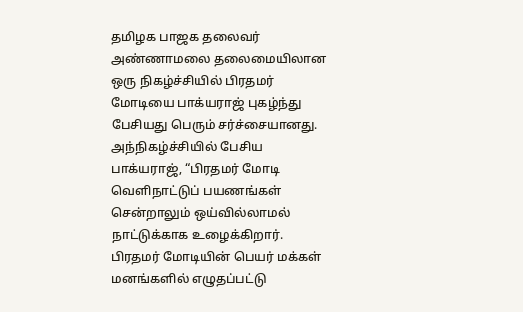தமிழக பாஜக தலைவர் அண்ணாமலை தலைமையிலான ஒரு நிகழ்ச்சியில் பிரதமர் மோடியை பாக்யராஜ் புகழ்ந்து பேசியது பெரும் சர்ச்சையானது. அந்நிகழ்ச்சியில் பேசிய பாக்யராஜ், “பிரதமர் மோடி வெளிநாட்டுப் பயணங்கள் சென்றாலும் ஒய்வில்லாமல் நாட்டுக்காக உழைக்கிறார். பிரதமர் மோடியின் பெயர் மக்கள் மனங்களில் எழுதப்பட்டு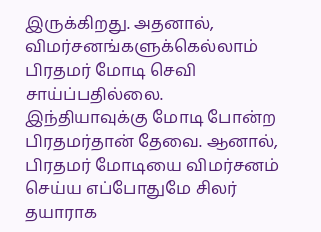இருக்கிறது. அதனால், விமர்சனங்களுக்கெல்லாம் பிரதமர் மோடி செவி சாய்ப்பதில்லை. இந்தியாவுக்கு மோடி போன்ற பிரதமர்தான் தேவை. ஆனால், பிரதமர் மோடியை விமர்சனம் செய்ய எப்போதுமே சிலர் தயாராக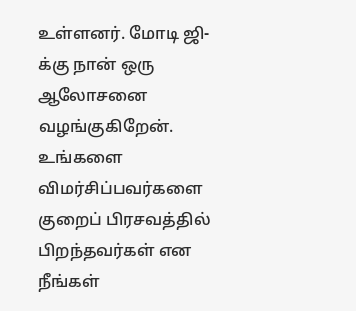உள்ளனர். மோடி ஜி-க்கு நான் ஒரு ஆலோசனை வழங்குகிறேன். உங்களை விமர்சிப்பவர்களை குறைப் பிரசவத்தில் பிறந்தவர்கள் என நீங்கள்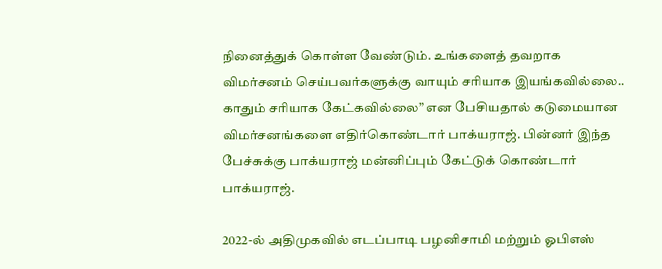நினைத்துக் கொள்ள வேண்டும். உங்களைத் தவறாக விமர்சனம் செய்பவர்களுக்கு வாயும் சரியாக இயங்கவில்லை.. காதும் சரியாக கேட்கவில்லை” என பேசியதால் கடுமையான விமர்சனங்களை எதிர்கொண்டார் பாக்யராஜ். பின்னர் இந்த பேச்சுக்கு பாக்யராஜ் மன்னிப்பும் கேட்டுக் கொண்டார் பாக்யராஜ்.

2022-ல் அதிமுகவில் எடப்பாடி பழனிசாமி மற்றும் ஓபிஎஸ்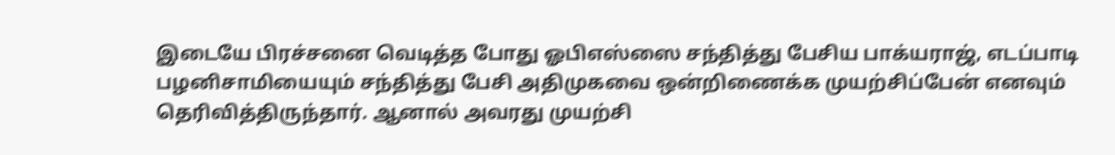இடையே பிரச்சனை வெடித்த போது ஓபிஎஸ்ஸை சந்தித்து பேசிய பாக்யராஜ், எடப்பாடி பழனிசாமியையும் சந்தித்து பேசி அதிமுகவை ஒன்றிணைக்க முயற்சிப்பேன் எனவும் தெரிவித்திருந்தார். ஆனால் அவரது முயற்சி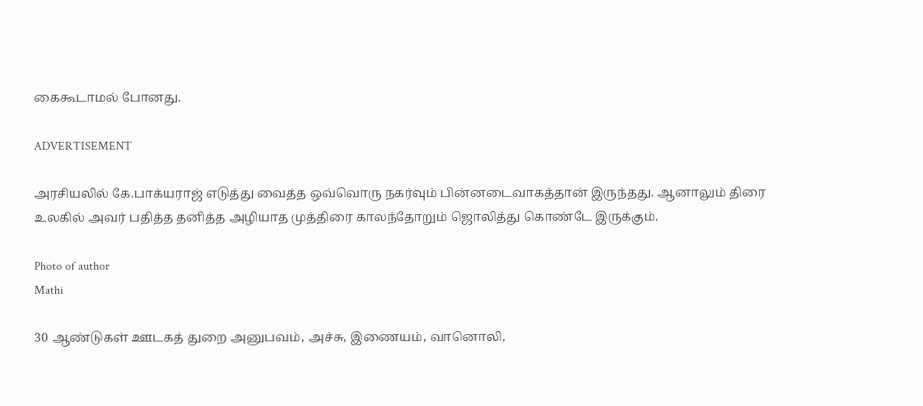கைகூடாமல் போனது.

ADVERTISEMENT

அரசியலில் கே.பாக்யராஜ் எடுத்து வைத்த ஒவ்வொரு நகர்வும் பின்னடைவாகத்தான் இருந்தது. ஆனாலும் திரை உலகில் அவர் பதித்த தனித்த அழியாத முத்திரை காலந்தோறும் ஜொலித்து கொண்டே இருக்கும்.

Photo of author
Mathi

30 ஆண்டுகள் ஊடகத் துறை அனுபவம், அச்சு, இணையம், வானொலி,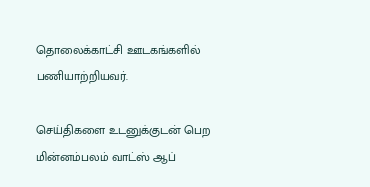தொலைக்காட்சி ஊடகங்களில் பணியாற்றியவர்.

செய்திகளை உடனுக்குடன் பெற மின்னம்பலம் வாட்ஸ் ஆப்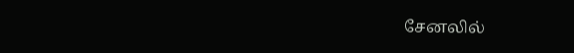சேனலில்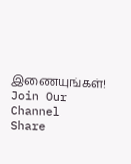இணையுங்கள்!
Join Our Channel
Share